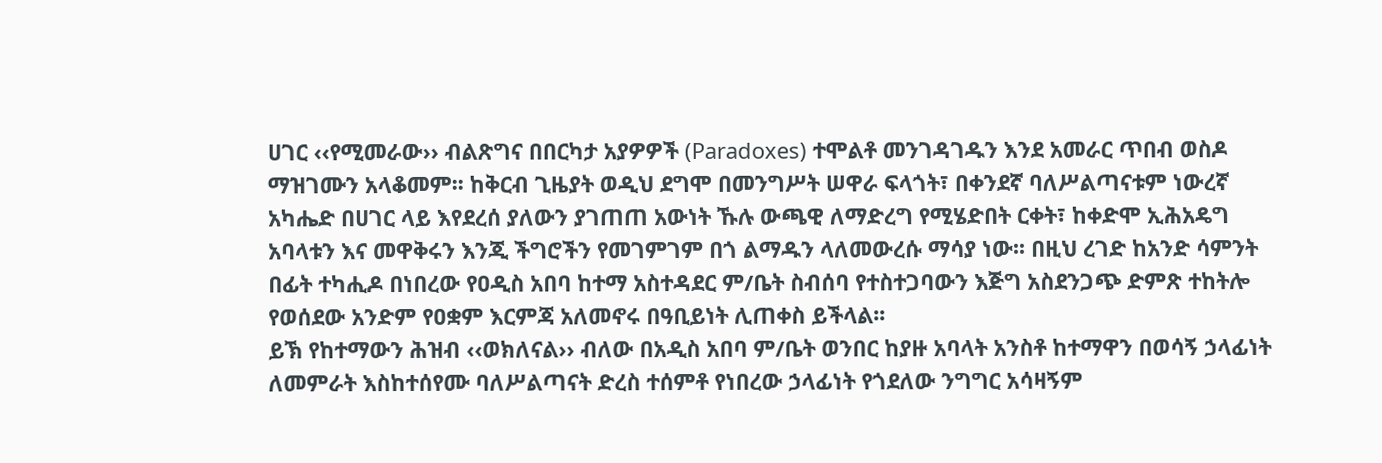ሀገር ‹‹የሚመራው›› ብልጽግና በበርካታ አያዎዎች (Paradoxes) ተሞልቶ መንገዳገዱን እንደ አመራር ጥበብ ወስዶ ማዝገሙን አላቆመም፡፡ ከቅርብ ጊዜያት ወዲህ ደግሞ በመንግሥት ሠዋራ ፍላጎት፣ በቀንደኛ ባለሥልጣናቱም ነውረኛ አካሔድ በሀገር ላይ እየደረሰ ያለውን ያገጠጠ አውነት ኹሉ ውጫዊ ለማድረግ የሚሄድበት ርቀት፣ ከቀድሞ ኢሕአዴግ አባላቱን እና መዋቅሩን እንጂ ችግሮችን የመገምገም በጎ ልማዱን ላለመውረሱ ማሳያ ነው፡፡ በዚህ ረገድ ከአንድ ሳምንት በፊት ተካሒዶ በነበረው የዐዲስ አበባ ከተማ አስተዳደር ም/ቤት ስብሰባ የተስተጋባውን እጅግ አስደንጋጭ ድምጽ ተከትሎ የወሰደው አንድም የዐቋም እርምጃ አለመኖሩ በዓቢይነት ሊጠቀስ ይችላል፡፡
ይኽ የከተማውን ሕዝብ ‹‹ወክለናል›› ብለው በአዲስ አበባ ም/ቤት ወንበር ከያዙ አባላት አንስቶ ከተማዋን በወሳኝ ኃላፊነት ለመምራት እስከተሰየሙ ባለሥልጣናት ድረስ ተሰምቶ የነበረው ኃላፊነት የጎደለው ንግግር አሳዛኝም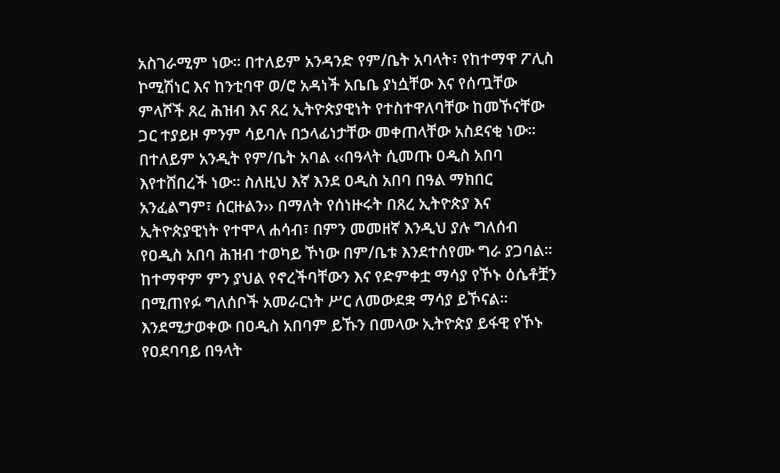አስገራሚም ነው፡፡ በተለይም አንዳንድ የም/ቤት አባላት፣ የከተማዋ ፖሊስ ኮሚሽነር እና ከንቲባዋ ወ/ሮ አዳነች አቤቤ ያነሷቸው እና የሰጧቸው ምላሾች ጸረ ሕዝብ እና ጸረ ኢትዮጵያዊነት የተስተዋለባቸው ከመኾናቸው ጋር ተያይዞ ምንም ሳይባሉ በኃላፊነታቸው መቀጠላቸው አስደናቂ ነው፡፡ በተለይም አንዲት የም/ቤት አባል ‹‹በዓላት ሲመጡ ዐዲስ አበባ እየተሸበረች ነው፡፡ ስለዚህ እኛ እንደ ዐዲስ አበባ በዓል ማክበር አንፈልግም፣ ሰርዙልን›› በማለት የሰነዙሩት በጸረ ኢትዮጵያ እና ኢትዮጵያዊነት የተሞላ ሐሳብ፣ በምን መመዘኛ እንዲህ ያሉ ግለሰብ የዐዲስ አበባ ሕዝብ ተወካይ ኾነው በም/ቤቱ እንደተሰየሙ ግራ ያጋባል፡፡ከተማዋም ምን ያህል የኖረችባቸውን እና የድምቀቷ ማሳያ የኾኑ ዕሴቶቿን በሚጠየፉ ግለሰቦች አመራርነት ሥር ለመውደቋ ማሳያ ይኾናል፡፡
እንደሚታወቀው በዐዲስ አበባም ይኹን በመላው ኢትዮጵያ ይፋዊ የኾኑ የዐደባባይ በዓላት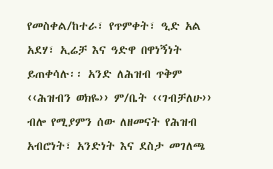የመስቀል/ከተራ፣ የጥምቀት፣ ዒድ አል አደሃ፣ ኢሬቻ እና ዓድዋ በዋነኝነት ይጠቀሳሉ፡፡ አንድ ለሕዝብ ጥቅም ‹‹ሕዝብን ወክዬ›› ም/ቤት ‹‹ገብቻለሁ›› ብሎ የሚያምን ሰው ለዘመናት የሕዝብ አብሮነት፣ አንድነት እና ደስታ መገለጫ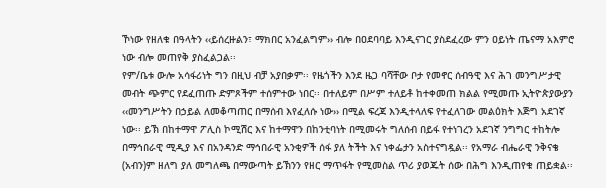ኾነው የዘለቁ በዓላትን ‹‹ይሰረዙልን፣ ማክበር አንፈልግም›› ብሎ በዐደባባይ እንዲናገር ያስደፈረው ምን ዐይነት ጤናማ አእምሮ ነው ብሎ መጠየቅ ያስፈልጋል፡፡
የም/ቤቱ ውሎ አሳፋሪነት ግን በዚህ ብቻ አያበቃም፡፡ የዜጎችን እንደ ዜጋ ባሻቸው ቦታ የመኖር ሰብዓዊ እና ሕገ መንግሥታዊ መብት ጭምር የደፈጠጡ ድምጾችም ተሰምተው ነበር፡፡ በተለይም በሥም ተለይቶ ከተቀመጠ ክልል የሚመጡ ኢትዮጵያውያን ‹‹መንግሥትን በኃይል ለመቆጣጠር በማሰብ እየፈለሱ ነው›› በሚል ፍረጃ እንዲተላለፍ የተፈለገው መልዕክት እጅግ አደገኛ ነው፡፡ ይኽ በከተማዋ ፖሊስ ኮሚሽር እና ከተማዋን በከንቲባነት በሚመሩት ግለሰብ በይፋ የተነገረን አደገኛ ንግግር ተከትሎ በማኅበራዊ ሚዲያ እና በአንዳንድ ማኅበራዊ አንቂዎች ሰፋ ያለ ትችት እና ነቀፌታን አስተናግዷል፡፡ የአማራ ብሔራዊ ንቅናቄ (አብን)ም ዘለግ ያለ መግለጫ በማውጣት ይኽንን የዘር ማጥፋት የሚመስል ጥሪ ያወጁት ሰው በሕግ እንዲጠየቁ ጠይቋል፡፡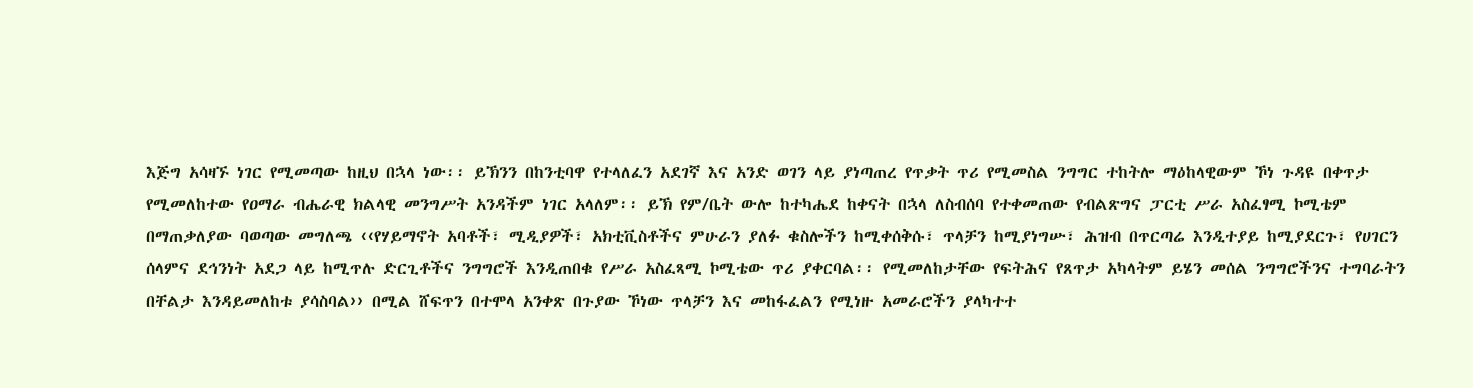እጅግ አሳዛኙ ነገር የሚመጣው ከዚህ በኋላ ነው፡፡ ይኽንን በከንቲባዋ የተላለፈን አደገኛ እና አንድ ወገን ላይ ያነጣጠረ የጥቃት ጥሪ የሚመስል ንግግር ተከትሎ ማዕከላዊውም ኾነ ጉዳዩ በቀጥታ የሚመለከተው የዐማራ ብሔራዊ ክልላዊ መንግሥት አንዳችም ነገር አላለም፡፡ ይኽ የም/ቤት ውሎ ከተካሔደ ከቀናት በኋላ ለስብሰባ የተቀመጠው የብልጽግና ፓርቲ ሥራ አስፈፃሚ ኮሚቴም በማጠቃለያው ባወጣው መግለጫ ‹‹የሃይማኖት አባቶች፣ ሚዲያዎች፣ አክቲቪስቶችና ምሁራን ያለፉ ቁስሎችን ከሚቀሰቅሱ፣ ጥላቻን ከሚያነግሡ፣ ሕዝብ በጥርጣሬ እንዲተያይ ከሚያደርጉ፣ የሀገርን ሰላምና ደኅንነት አደጋ ላይ ከሚጥሉ ድርጊቶችና ንግግሮች እንዲጠበቁ የሥራ አስፈጻሚ ኮሚቴው ጥሪ ያቀርባል፡፡ የሚመለከታቸው የፍትሕና የጸጥታ አካላትም ይሄን መሰል ንግግሮችንና ተግባራትን በቸልታ እንዳይመለከቱ ያሳስባል›› በሚል ሸፍጥን በተሞላ አንቀጽ በጉያው ኾነው ጥላቻን እና መከፋፈልን የሚነዙ አመራሮችን ያላካተተ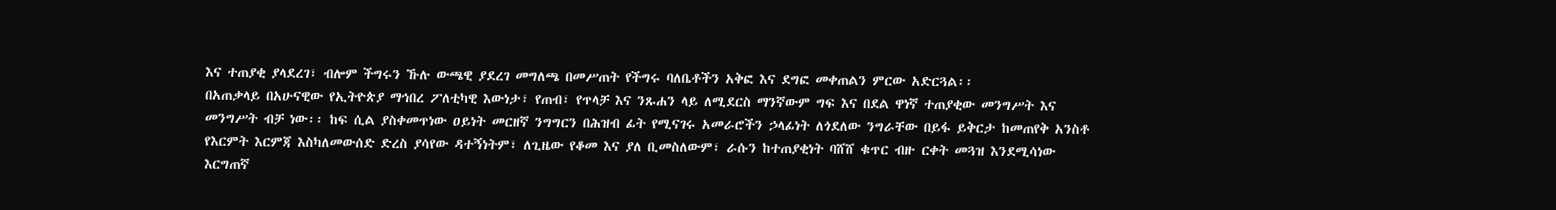እና ተጠያቂ ያላደረገ፣ ብሎም ችግሩን ኹሉ ውጫዊ ያደረገ መግለጫ በመሥጠት የችግሩ ባለቤቶችን አቅፎ እና ደግፎ መቀጠልን ምርው አድርጓል፡፡
በአጠቃላይ በአሁናዊው የኢትዮጵያ ማኅበረ ፖለቲካዊ እውነታ፣ የጠብ፣ የጥላቻ እና ንጹሐን ላይ ለሚደርስ ማንኛውም ግፍ እና በደል ዋነኛ ተጠያቂው መንግሥት እና መንግሥት ብቻ ነው፡፡ ከፍ ሲል ያስቀመጥነው ዐይነት መርዘኛ ንግግርን በሕዝብ ፊት የሚናገሩ አመራሮችን ኃላፊነት ለጎደለው ንግራቸው በይፋ ይቅርታ ከመጠየቅ አንስቶ የእርምት እርምጃ እስካለመውሰድ ድረስ ያሳየው ዳተኝነትም፣ ለጊዜው የቆመ እና ያለ ቢመስለውም፣ ራሱን ከተጠያቂነት ባሸሸ ቁጥር ብዙ ርቀት መጓዝ እንደሚሳነው እርግጠኛ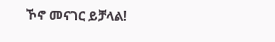ኾኖ መናገር ይቻላል!